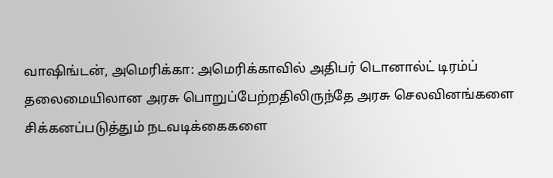வாஷிங்டன், அமெரிக்கா: அமெரிக்காவில் அதிபர் டொனால்ட் டிரம்ப் தலைமையிலான அரசு பொறுப்பேற்றதிலிருந்தே அரசு செலவினங்களை சிக்கனப்படுத்தும் நடவடிக்கைகளை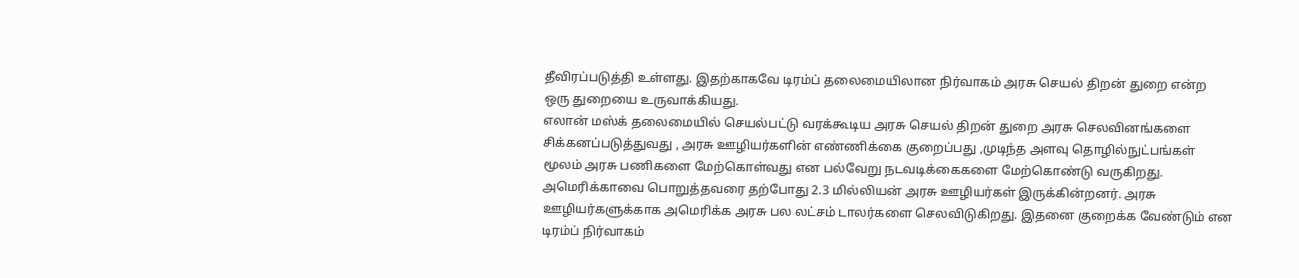தீவிரப்படுத்தி உள்ளது. இதற்காகவே டிரம்ப் தலைமையிலான நிர்வாகம் அரசு செயல் திறன் துறை என்ற ஒரு துறையை உருவாக்கியது.
எலான் மஸ்க் தலைமையில் செயல்பட்டு வரக்கூடிய அரசு செயல் திறன் துறை அரசு செலவினங்களை சிக்கனப்படுத்துவது , அரசு ஊழியர்களின் எண்ணிக்கை குறைப்பது ,முடிந்த அளவு தொழில்நுட்பங்கள் மூலம் அரசு பணிகளை மேற்கொள்வது என பல்வேறு நடவடிக்கைகளை மேற்கொண்டு வருகிறது. அமெரிக்காவை பொறுத்தவரை தற்போது 2.3 மில்லியன் அரசு ஊழியர்கள் இருக்கின்றனர். அரசு ஊழியர்களுக்காக அமெரிக்க அரசு பல லட்சம் டாலர்களை செலவிடுகிறது. இதனை குறைக்க வேண்டும் என டிரம்ப் நிர்வாகம்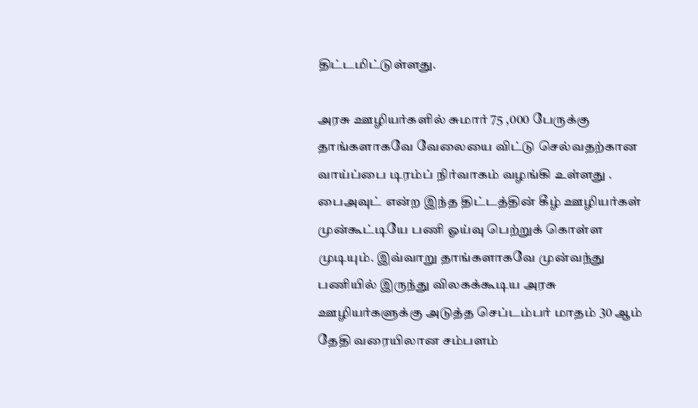திட்டமிட்டுள்ளது.

அரசு ஊழியர்களில் சுமார் 75 ,000 பேருக்கு தாங்களாகவே வேலையை விட்டு செல்வதற்கான வாய்ப்பை டிரம்ப் நிர்வாகம் வழங்கி உள்ளது . பைஅவுட் என்ற இந்த திட்டத்தின் கீழ் ஊழியர்கள் முன்கூட்டியே பணி ஓய்வு பெற்றுக் கொள்ள முடியும். இவ்வாறு தாங்களாகவே முன்வந்து பணியில் இருந்து விலகக்கூடிய அரசு ஊழியர்களுக்கு அடுத்த செப்டம்பர் மாதம் 30 ஆம் தேதி வரையிலான சம்பளம்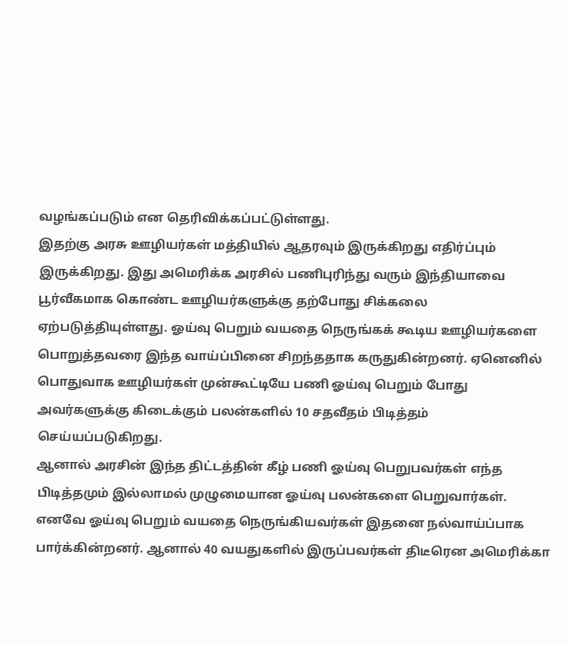வழங்கப்படும் என தெரிவிக்கப்பட்டுள்ளது.
இதற்கு அரசு ஊழியர்கள் மத்தியில் ஆதரவும் இருக்கிறது எதிர்ப்பும் இருக்கிறது. இது அமெரிக்க அரசில் பணிபுரிந்து வரும் இந்தியாவை பூர்வீகமாக கொண்ட ஊழியர்களுக்கு தற்போது சிக்கலை ஏற்படுத்தியுள்ளது. ஓய்வு பெறும் வயதை நெருங்கக் கூடிய ஊழியர்களை பொறுத்தவரை இந்த வாய்ப்பினை சிறந்ததாக கருதுகின்றனர். ஏனெனில் பொதுவாக ஊழியர்கள் முன்கூட்டியே பணி ஓய்வு பெறும் போது அவர்களுக்கு கிடைக்கும் பலன்களில் 10 சதவீதம் பிடித்தம் செய்யப்படுகிறது.
ஆனால் அரசின் இந்த திட்டத்தின் கீழ் பணி ஓய்வு பெறுபவர்கள் எந்த பிடித்தமும் இல்லாமல் முழுமையான ஓய்வு பலன்களை பெறுவார்கள். எனவே ஓய்வு பெறும் வயதை நெருங்கியவர்கள் இதனை நல்வாய்ப்பாக பார்க்கின்றனர். ஆனால் 40 வயதுகளில் இருப்பவர்கள் திடீரென அமெரிக்கா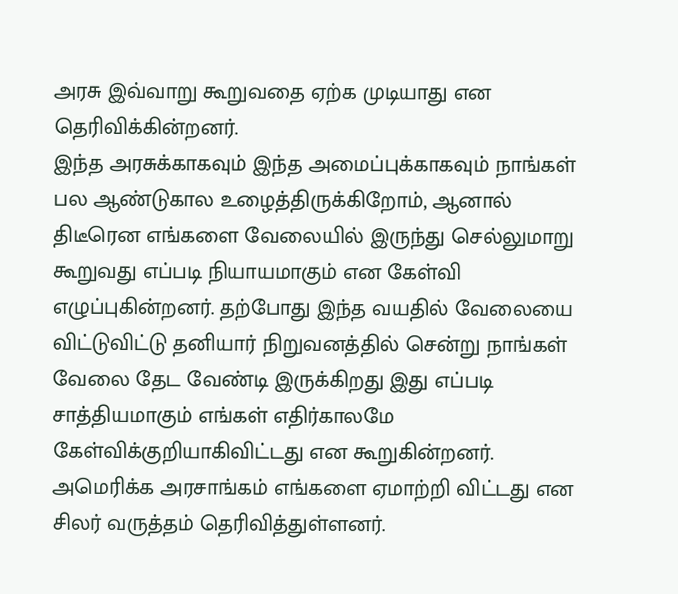அரசு இவ்வாறு கூறுவதை ஏற்க முடியாது என தெரிவிக்கின்றனர்.
இந்த அரசுக்காகவும் இந்த அமைப்புக்காகவும் நாங்கள் பல ஆண்டுகால உழைத்திருக்கிறோம், ஆனால் திடீரென எங்களை வேலையில் இருந்து செல்லுமாறு கூறுவது எப்படி நியாயமாகும் என கேள்வி எழுப்புகின்றனர். தற்போது இந்த வயதில் வேலையை விட்டுவிட்டு தனியார் நிறுவனத்தில் சென்று நாங்கள் வேலை தேட வேண்டி இருக்கிறது இது எப்படி சாத்தியமாகும் எங்கள் எதிர்காலமே கேள்விக்குறியாகிவிட்டது என கூறுகின்றனர்.
அமெரிக்க அரசாங்கம் எங்களை ஏமாற்றி விட்டது என சிலர் வருத்தம் தெரிவித்துள்ளனர்.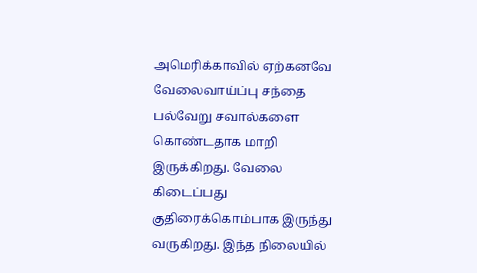அமெரிக்காவில் ஏற்கனவே வேலைவாய்ப்பு சந்தை பல்வேறு சவால்களை கொண்டதாக மாறி இருக்கிறது. வேலை கிடைப்பது குதிரைக்கொம்பாக இருந்து வருகிறது. இந்த நிலையில்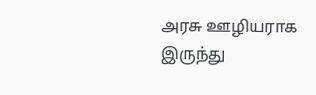அரசு ஊழியராக இருந்து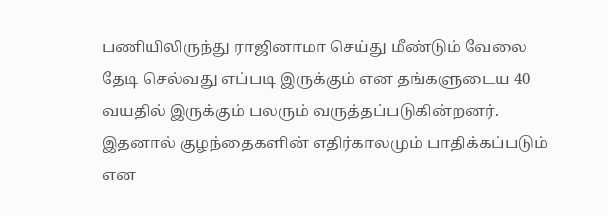பணியிலிருந்து ராஜினாமா செய்து மீண்டும் வேலை தேடி செல்வது எப்படி இருக்கும் என தங்களுடைய 40 வயதில் இருக்கும் பலரும் வருத்தப்படுகின்றனர். இதனால் குழந்தைகளின் எதிர்காலமும் பாதிக்கப்படும் என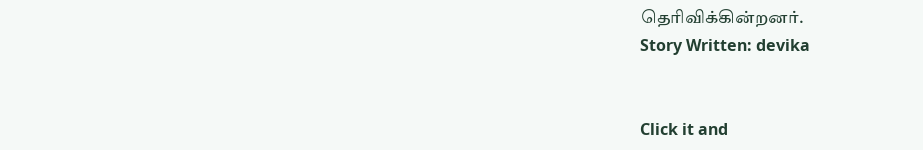தெரிவிக்கின்றனர்.
Story Written: devika


Click it and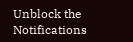Unblock the Notifications